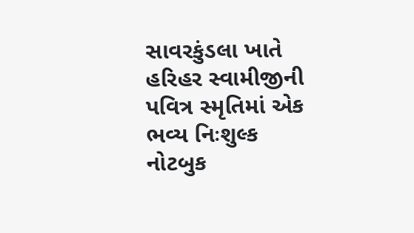સાવરકુંડલા ખાતે હરિહર સ્વામીજીની પવિત્ર સ્મૃતિમાં એક ભવ્ય નિઃશુલ્ક નોટબુક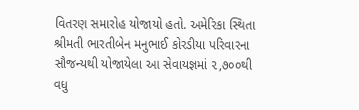વિતરણ સમારોહ યોજાયો હતો. અમેરિકા સ્થિતા શ્રીમતી ભારતીબેન મનુભાઈ કોરડીયા પરિવારના સૌજન્યથી યોજાયેલા આ સેવાયજ્ઞમાં ૨,૭૦૦થી વધુ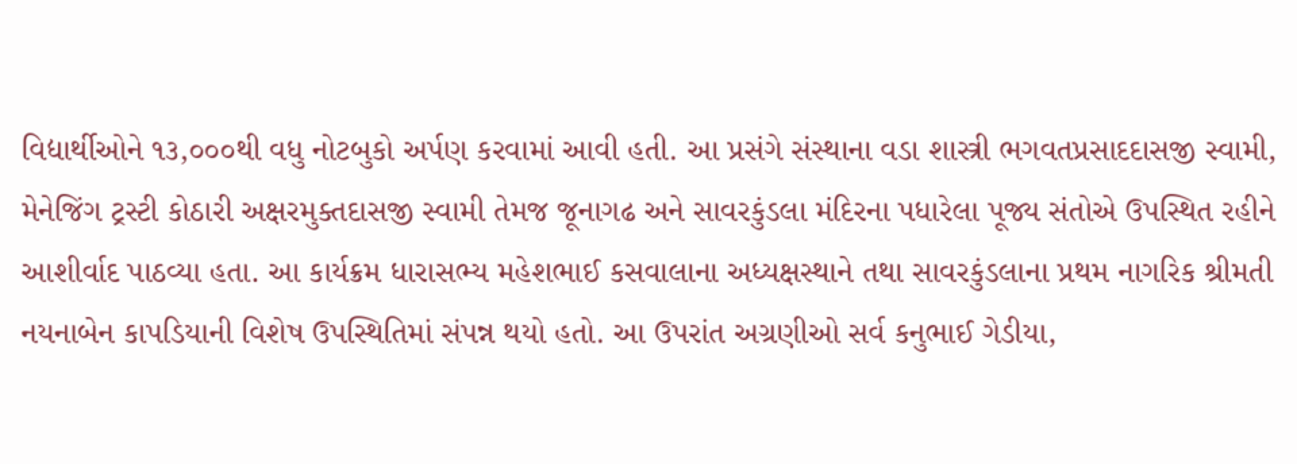વિદ્યાર્થીઓને ૧૩,૦૦૦થી વધુ નોટબુકો અર્પણ કરવામાં આવી હતી. આ પ્રસંગે સંસ્થાના વડા શાસ્ત્રી ભગવતપ્રસાદદાસજી સ્વામી, મેનેજિંગ ટ્રસ્ટી કોઠારી અક્ષરમુક્તદાસજી સ્વામી તેમજ જૂનાગઢ અને સાવરકુંડલા મંદિરના પધારેલા પૂજ્ય સંતોએ ઉપસ્થિત રહીને આશીર્વાદ પાઠવ્યા હતા. આ કાર્યક્રમ ધારાસભ્ય મહેશભાઈ કસવાલાના અધ્યક્ષસ્થાને તથા સાવરકુંડલાના પ્રથમ નાગરિક શ્રીમતી નયનાબેન કાપડિયાની વિશેષ ઉપસ્થિતિમાં સંપન્ન થયો હતો. આ ઉપરાંત અગ્રણીઓ સર્વ કનુભાઈ ગેડીયા,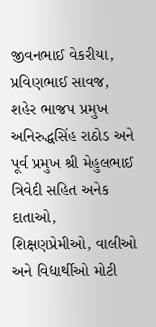જીવનભાઈ વેકરીયા, પ્રવિણભાઈ સાવજ, શહેર ભાજપ પ્રમુખ અનિરુદ્ધસિંહ રાઠોડ અને પૂર્વ પ્રમુખ શ્રી મેહુલભાઈ ત્રિવેદી સહિત અનેક દાતાઓ, શિક્ષણપ્રેમીઓ, વાલીઓ અને વિદ્યાર્થીઓ મોટી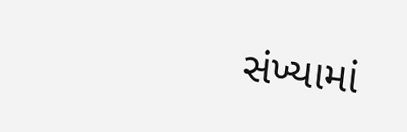સંખ્યામાં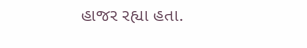હાજર રહ્યા હતા.